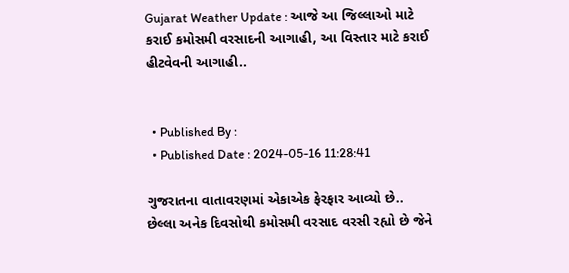Gujarat Weather Update : આજે આ જિલ્લાઓ માટે કરાઈ કમોસમી વરસાદની આગાહી, આ વિસ્તાર માટે કરાઈ હીટવેવની આગાહી..


  • Published By :
  • Published Date : 2024-05-16 11:28:41

ગુજરાતના વાતાવરણમાં એકાએક ફેરફાર આવ્યો છે.. છેલ્લા અનેક દિવસોથી કમોસમી વરસાદ વરસી રહ્યો છે જેને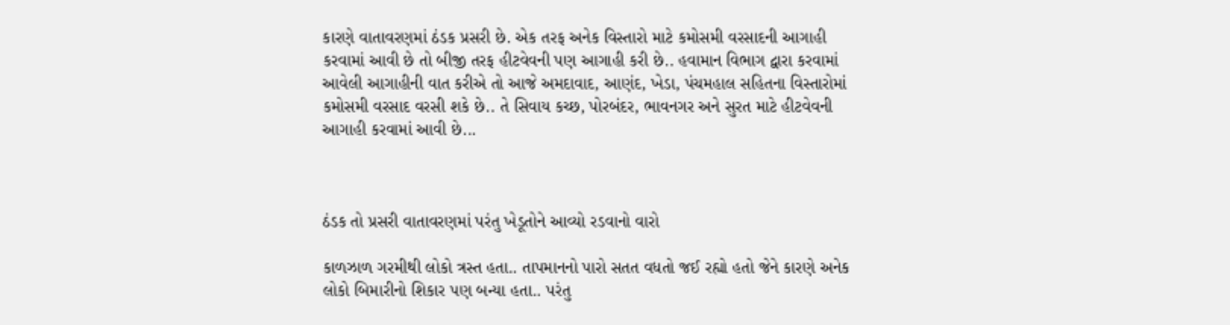કારણે વાતાવરણમાં ઠંડક પ્રસરી છે. એક તરફ અનેક વિસ્તારો માટે કમોસમી વરસાદની આગાહી કરવામાં આવી છે તો બીજી તરફ હીટવેવની પણ આગાહી કરી છે.. હવામાન વિભાગ દ્વારા કરવામાં આવેલી આગાહીની વાત કરીએ તો આજે અમદાવાદ, આણંદ, ખેડા, પંચમહાલ સહિતના વિસ્તારોમાં કમોસમી વરસાદ વરસી શકે છે.. તે સિવાય કચ્છ, પોરબંદર, ભાવનગર અને સુરત માટે હીટવેવની આગાહી કરવામાં આવી છે...



ઠંડક તો પ્રસરી વાતાવરણમાં પરંતુ ખેડૂતોને આવ્યો રડવાનો વારો

કાળઝાળ ગરમીથી લોકો ત્રસ્ત હતા.. તાપમાનનો પારો સતત વધતો જઈ રહ્યો હતો જેને કારણે અનેક લોકો બિમારીનો શિકાર પણ બન્યા હતા.. પરંતુ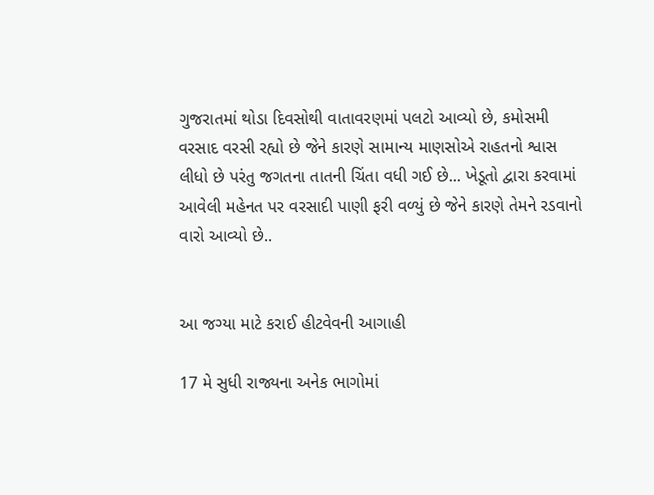ગુજરાતમાં થોડા દિવસોથી વાતાવરણમાં પલટો આવ્યો છે, કમોસમી વરસાદ વરસી રહ્યો છે જેને કારણે સામાન્ય માણસોએ રાહતનો શ્વાસ લીધો છે પરંતુ જગતના તાતની ચિંતા વધી ગઈ છે... ખેડૂતો દ્વારા કરવામાં આવેલી મહેનત પર વરસાદી પાણી ફરી વળ્યું છે જેને કારણે તેમને રડવાનો વારો આવ્યો છે..


આ જગ્યા માટે કરાઈ હીટવેવની આગાહી

17 મે સુધી રાજ્યના અનેક ભાગોમાં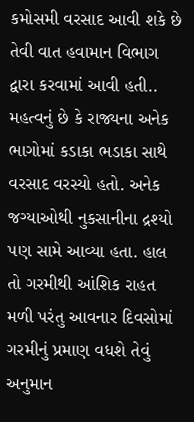કમોસમી વરસાદ આવી શકે છે તેવી વાત હવામાન વિભાગ દ્વારા કરવામાં આવી હતી.. મહત્વનું છે કે રાજ્યના અનેક ભાગોમાં કડાકા ભડાકા સાથે વરસાદ વરસ્યો હતો. અનેક જગ્યાઓથી નુકસાનીના દ્રશ્યો પણ સામે આવ્યા હતા. હાલ તો ગરમીથી આંશિક રાહત મળી પરંતુ આવનાર દિવસોમાં ગરમીનું પ્રમાણ વધશે તેવું અનુમાન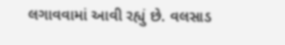લગાવવામાં આવી રહ્યું છે. વલસાડ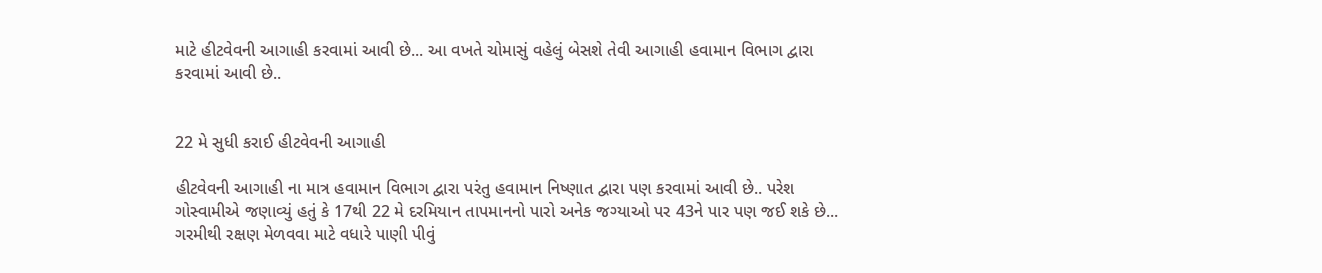માટે હીટવેવની આગાહી કરવામાં આવી છે... આ વખતે ચોમાસું વહેલું બેસશે તેવી આગાહી હવામાન વિભાગ દ્વારા કરવામાં આવી છે..


22 મે સુધી કરાઈ હીટવેવની આગાહી

હીટવેવની આગાહી ના માત્ર હવામાન વિભાગ દ્વારા પરંતુ હવામાન નિષ્ણાત દ્વારા પણ કરવામાં આવી છે.. પરેશ ગોસ્વામીએ જણાવ્યું હતું કે 17થી 22 મે દરમિયાન તાપમાનનો પારો અનેક જગ્યાઓ પર 43ને પાર પણ જઈ શકે છે... ગરમીથી રક્ષણ મેળવવા માટે વધારે પાણી પીવું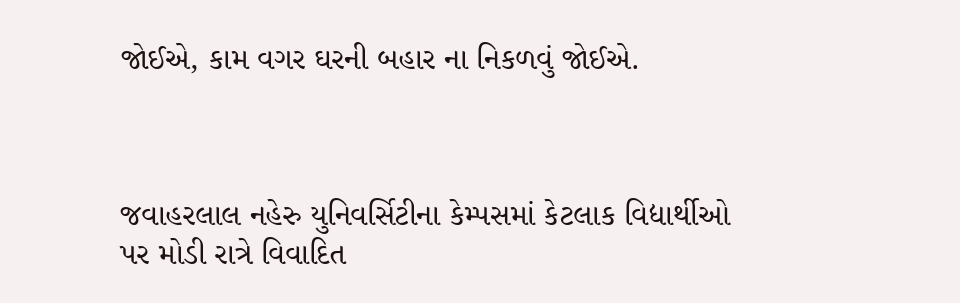જોઈએ, કામ વગર ઘરની બહાર ના નિકળવું જોઈએ.



જવાહરલાલ નહેરુ યુનિવર્સિટીના કેમ્પસમાં કેટલાક વિદ્યાર્થીઓ પર મોડી રાત્રે વિવાદિત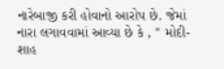નારેબાજી કરી હોવાનો આરોપ છે. જેમાં નારા લગાવવામાં આવ્યા છે કે , " મોદી-શાહ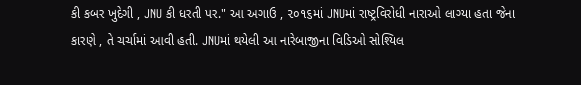કી કબર ખુદેગી , JNU કી ધરતી પર." આ અગાઉ , ૨૦૧૬માં JNUમાં રાષ્ટ્રવિરોધી નારાઓ લાગ્યા હતા જેના કારણે , તે ચર્ચામાં આવી હતી. JNUમાં થયેલી આ નારેબાજીના વિડિઓ સોશ્યિલ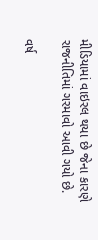મીડિયામાં વાઇરલ થયા છે જેના કારણે રાજનીતિમાં ગરમાવો આવી ગયો છે.

વર્ષ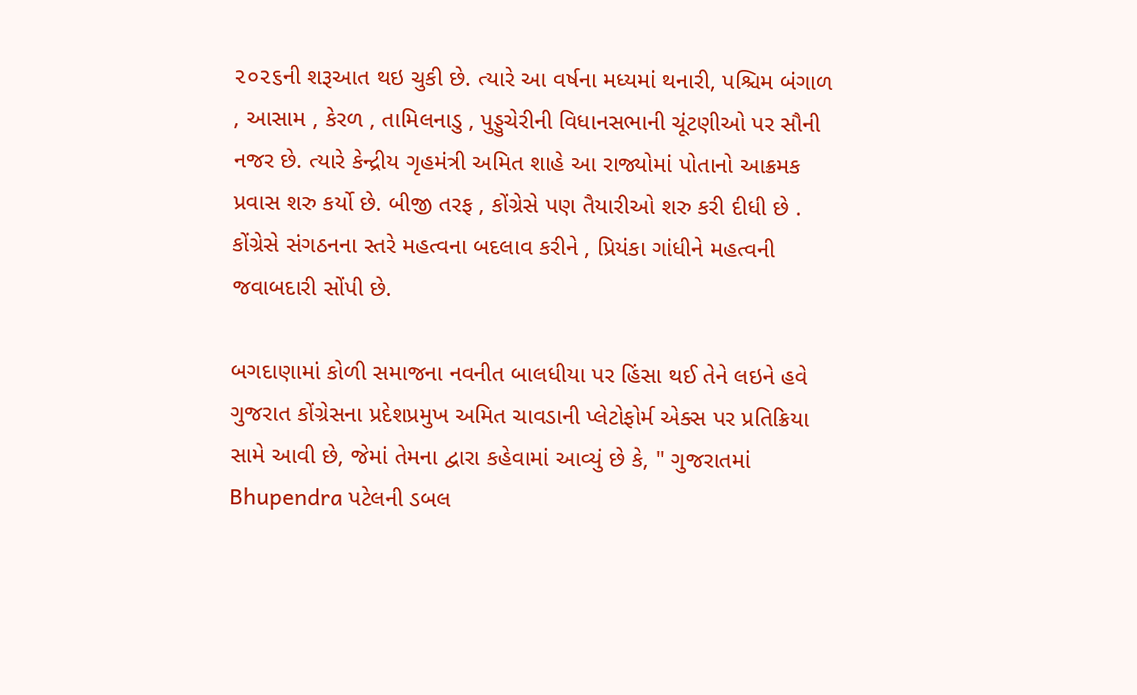૨૦૨૬ની શરૂઆત થઇ ચુકી છે. ત્યારે આ વર્ષના મધ્યમાં થનારી, પશ્ચિમ બંગાળ , આસામ , કેરળ , તામિલનાડુ , પુડ્ડુચેરીની વિધાનસભાની ચૂંટણીઓ પર સૌની નજર છે. ત્યારે કેન્દ્રીય ગૃહમંત્રી અમિત શાહે આ રાજ્યોમાં પોતાનો આક્રમક પ્રવાસ શરુ કર્યો છે. બીજી તરફ , કોંગ્રેસે પણ તૈયારીઓ શરુ કરી દીધી છે . કોંગ્રેસે સંગઠનના સ્તરે મહત્વના બદલાવ કરીને , પ્રિયંકા ગાંધીને મહત્વની જવાબદારી સોંપી છે.

બગદાણામાં કોળી સમાજના નવનીત બાલધીયા પર હિંસા થઈ તેને લઇને હવે ગુજરાત કોંગ્રેસના પ્રદેશપ્રમુખ અમિત ચાવડાની પ્લેટોફોર્મ એક્સ પર પ્રતિક્રિયા સામે આવી છે, જેમાં તેમના દ્વારા કહેવામાં આવ્યું છે કે, " ગુજરાતમાં Bhupendra પટેલની ડબલ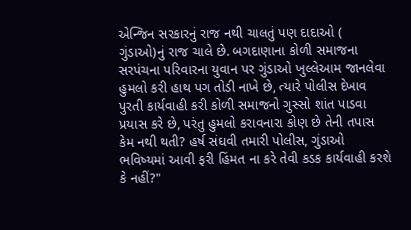એન્જિન સરકારનું રાજ નથી ચાલતું પણ દાદાઓ ( ગુંડાઓ)નું રાજ ચાલે છે. બગદાણાના કોળી સમાજના સરપંચના પરિવારના યુવાન પર ગુંડાઓ ખુલ્લેઆમ જાનલેવા હુમલો કરી હાથ પગ તોડી નાખે છે, ત્યારે પોલીસ દેખાવ પુરતી કાર્યવાહી કરી કોળી સમાજનો ગુસ્સો શાંત પાડવા પ્રયાસ કરે છે, પરંતુ હુમલો કરાવનારા કોણ છે તેની તપાસ કેમ નથી થતી? હર્ષ સંઘવી તમારી પોલીસ, ગુંડાઓ ભવિષ્યમાં આવી ફરી હિંમત ના કરે તેવી કડક કાર્યવાહી કરશે કે નહીં?"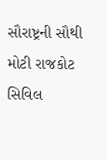સૌરાષ્ટ્રની સૌથી મોટી રાજકોટ સિવિલ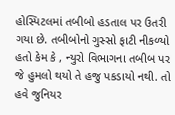હોસ્પિટલમાં તબીબો હડતાલ પર ઉતરી ગયા છે. તબીબોનો ગુસ્સો ફાટી નીકળ્યો હતો કેમ કે , ન્યુરો વિભાગના તબીબ પર જે હુમલો થયો તે હજુ પકડાયો નથી. તો હવે જુનિયર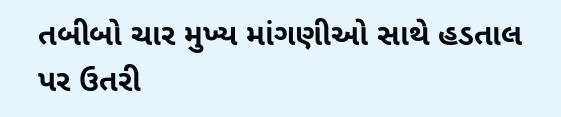તબીબો ચાર મુખ્ય માંગણીઓ સાથે હડતાલ પર ઉતરી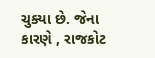ચુક્યા છે. જેના કારણે , રાજકોટ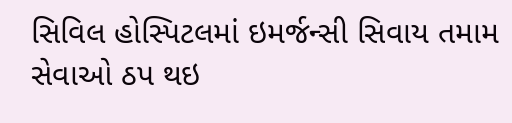સિવિલ હોસ્પિટલમાં ઇમર્જન્સી સિવાય તમામ સેવાઓ ઠપ થઇ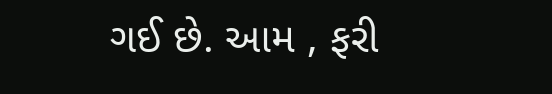ગઈ છે. આમ , ફરી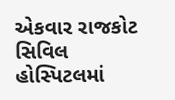એકવાર રાજકોટ સિવિલ હોસ્પિટલમાં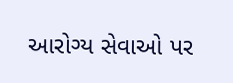આરોગ્ય સેવાઓ પર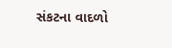સંકટના વાદળો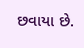છવાયા છે.